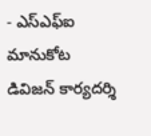- ఎస్ఎఫ్ఐ మానుకోట డివిజన్ కార్యదర్శి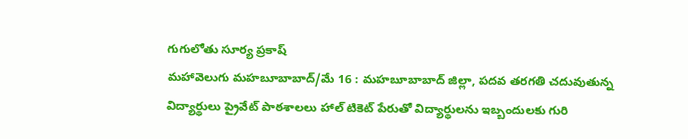గుగులోతు సూర్య ప్రకాష్
మహావెలుగు మహబూబాబాద్/మే 16 : మహబూబాబాద్ జిల్లా, పదవ తరగతి చదువుతున్న విద్యార్థులు ప్రైవేట్ పాఠశాలలు హాల్ టికెట్ పేరుతో విద్యార్థులను ఇబ్బందులకు గురి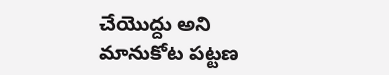చేయొద్దు అని
మానుకోట పట్టణ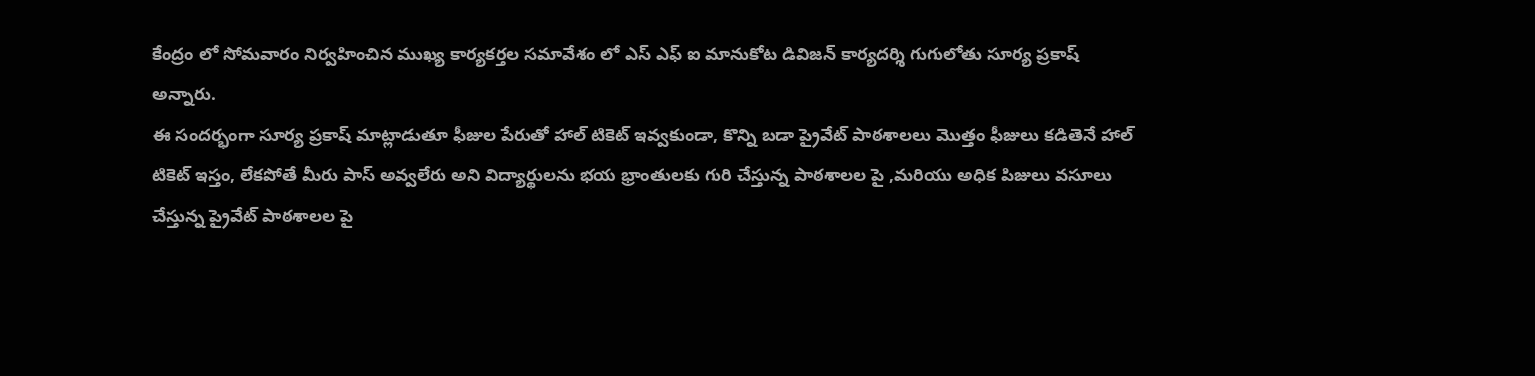కేంద్రం లో సోమవారం నిర్వహించిన ముఖ్య కార్యకర్తల సమావేశం లో ఎస్ ఎఫ్ ఐ మానుకోట డివిజన్ కార్యదర్శి గుగులోతు సూర్య ప్రకాష్ అన్నారు.
ఈ సందర్భంగా సూర్య ప్రకాష్ మాట్లాడుతూ ఫీజుల పేరుతో హాల్ టికెట్ ఇవ్వకుండా, కొన్ని బడా ప్రైవేట్ పాఠశాలలు మొత్తం ఫీజులు కడితెనే హాల్ టికెట్ ఇస్తం, లేకపోతే మీరు పాస్ అవ్వలేరు అని విద్యార్థులను భయ భ్రాంతులకు గురి చేస్తున్న పాఠశాలల పై ,మరియు అధిక పిజులు వసూలు చేస్తున్న ప్రైవేట్ పాఠశాలల పై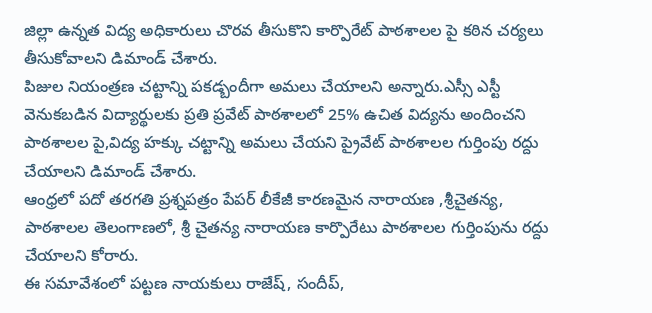జిల్లా ఉన్నత విద్య అధికారులు చొరవ తీసుకొని కార్పొరేట్ పాఠశాలల పై కఠిన చర్యలు తీసుకోవాలని డిమాండ్ చేశారు.
పిజుల నియంత్రణ చట్టాన్ని పకడ్బందీగా అమలు చేయాలని అన్నారు.ఎస్సీ ఎస్టీ వెనుకబడిన విద్యార్థులకు ప్రతి ప్రవేట్ పాఠశాలలో 25% ఉచిత విద్యను అందించని పాఠశాలల పై,విద్య హక్కు చట్టాన్ని అమలు చేయని ప్రైవేట్ పాఠశాలల గుర్తింపు రద్దు చేయాలని డిమాండ్ చేశారు.
ఆంధ్రలో పదో తరగతి ప్రశ్నపత్రం పేపర్ లీకేజీ కారణమైన నారాయణ ,శ్రీచైతన్య, పాఠశాలల తెలంగాణలో, శ్రీ చైతన్య నారాయణ కార్పొరేటు పాఠశాలల గుర్తింపును రద్దు చేయాలని కోరారు.
ఈ సమావేశంలో పట్టణ నాయకులు రాజేష్, సందీప్,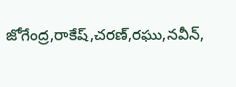జోగేంద్ర,రాకేష్,చరణ్,రఘు,నవీన్,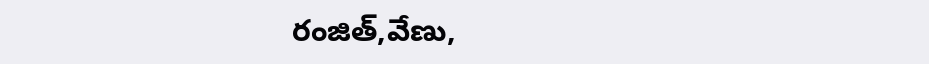రంజిత్,వేణు,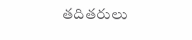తదితరులు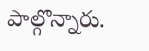పాల్గొన్నారు.